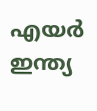എയർ ഇന്ത്യ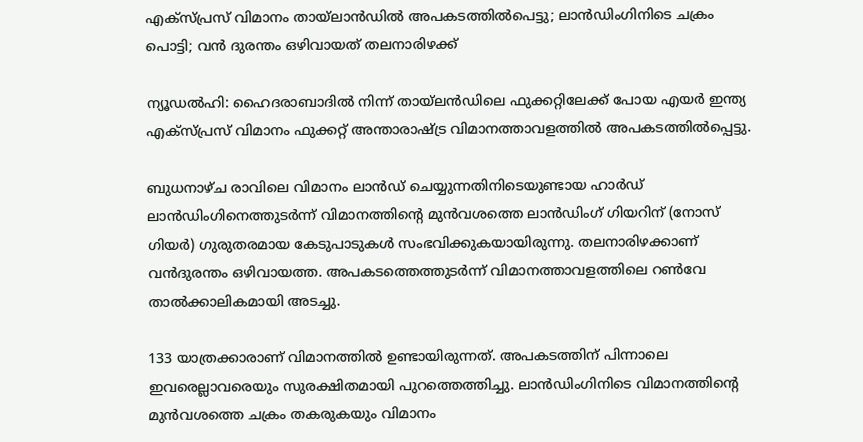എക്സ്പ്രസ് വിമാനം തായ്‍ലാൻഡിൽ അപകടത്തിൽപെട്ടു; ലാൻഡിംഗിനിടെ ചക്രം പൊട്ടി; വൻ ദുരന്തം ഒഴിവായത് തലനാരിഴക്ക്

ന്യൂഡൽഹി: ഹൈദരാബാദിൽ നിന്ന് തായ്‌ലൻഡിലെ ഫുക്കറ്റിലേക്ക് പോയ എയർ ഇന്ത്യ എക്സ്പ്രസ് വിമാനം ഫുക്കറ്റ് അന്താരാഷ്ട്ര വിമാനത്താവളത്തിൽ അപകടത്തിൽപ്പെട്ടു.

ബുധനാഴ്ച രാവിലെ വിമാനം ലാൻഡ് ചെയ്യുന്നതിനിടെയുണ്ടായ ഹാർഡ് ലാൻഡിംഗിനെത്തുടർന്ന് വിമാനത്തിന്റെ മുൻവശത്തെ ലാൻഡിംഗ് ഗിയറിന് (നോസ് ഗിയർ) ഗുരുതരമായ കേടുപാടുകൾ സംഭവിക്കുകയായിരുന്നു. തലനാരിഴക്കാണ് വൻദുരന്തം ഒഴിവായത്ത. അപകടത്തെത്തുടർന്ന് വിമാനത്താവളത്തിലെ റൺവേ താൽക്കാലികമായി അടച്ചു.

133 യാത്രക്കാരാണ് വിമാനത്തിൽ ഉണ്ടായിരുന്നത്. അപകടത്തിന് പിന്നാലെ ഇവരെല്ലാവരെയും സുരക്ഷിതമായി പുറത്തെത്തിച്ചു. ലാൻഡിംഗിനിടെ വിമാനത്തിന്റെ മുൻവശത്തെ ചക്രം തകരുകയും വിമാനം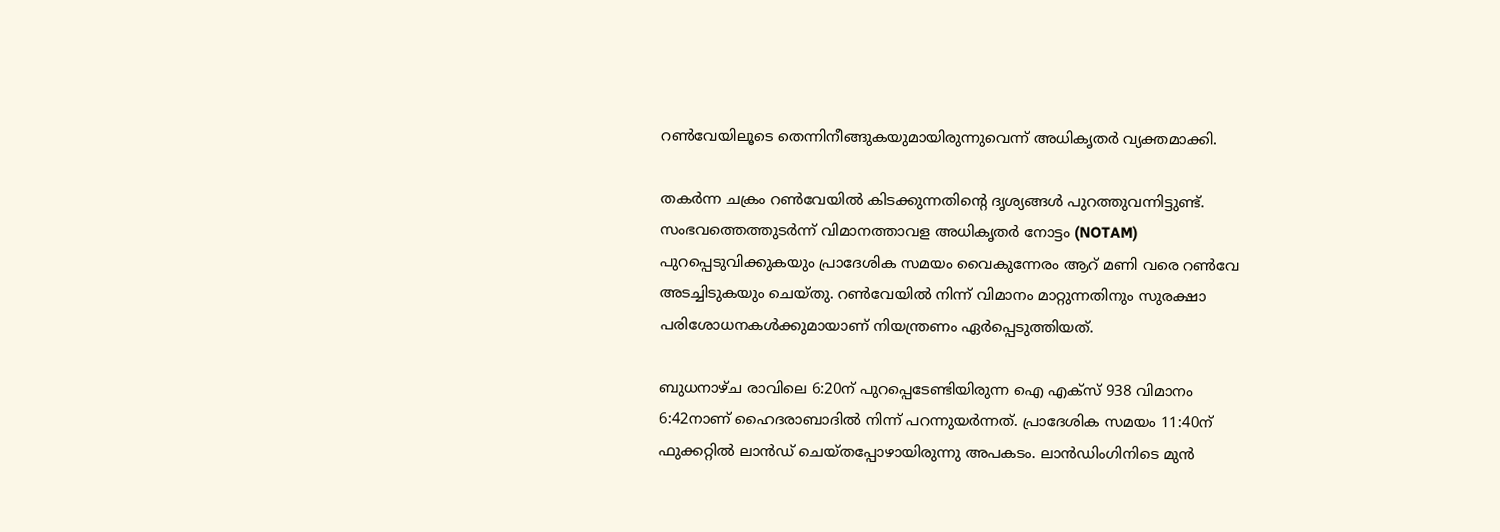റൺവേയിലൂടെ തെന്നിനീങ്ങുകയുമായിരുന്നുവെന്ന് അധികൃതർ വ്യക്തമാക്കി.

തകർന്ന ചക്രം റൺവേയിൽ കിടക്കുന്നതിന്റെ ദൃശ്യങ്ങൾ പുറത്തുവന്നിട്ടുണ്ട്. സംഭവത്തെത്തുടർന്ന് വിമാനത്താവള അധികൃതർ നോട്ടം (NOTAM) പുറപ്പെടുവിക്കുകയും പ്രാദേശിക സമയം വൈകുന്നേരം ആറ് മണി വരെ റൺവേ അടച്ചിടുകയും ചെയ്തു. റൺവേയിൽ നിന്ന് വിമാനം മാറ്റുന്നതിനും സുരക്ഷാ പരിശോധനകൾക്കുമായാണ് നിയന്ത്രണം ഏർപ്പെടുത്തിയത്.

ബുധനാഴ്ച രാവിലെ 6:20ന് പുറപ്പെടേണ്ടിയിരുന്ന ഐ എക്സ് 938 വിമാനം 6:42നാണ് ഹൈദരാബാദിൽ നിന്ന് പറന്നുയർന്നത്. പ്രാദേശിക സമയം 11:40ന് ഫുക്കറ്റിൽ ലാൻഡ് ചെയ്തപ്പോഴായിരുന്നു അപകടം. ലാൻഡിംഗിനിടെ മുൻ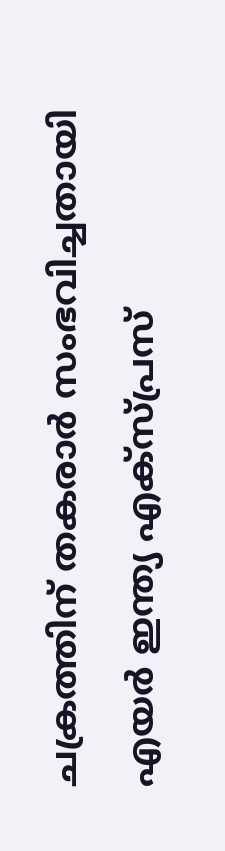ചക്രത്തിന് തകരാർ സംഭവിച്ചതായി എയർ ഇന്ത്യ എക്സ്പ്രസ്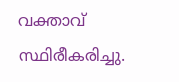വക്താവ് സ്ഥിരീകരിച്ചു.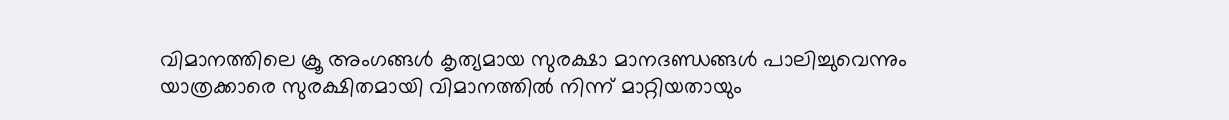വിമാനത്തിലെ ക്രൂ അംഗങ്ങൾ കൃത്യമായ സുരക്ഷാ മാനദണ്ഡങ്ങൾ പാലിച്ചുവെന്നും യാത്രക്കാരെ സുരക്ഷിതമായി വിമാനത്തിൽ നിന്ന് മാറ്റിയതായും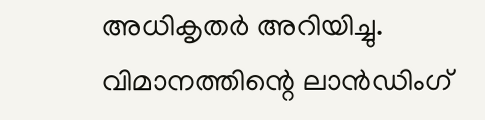അധികൃതർ അറിയിച്ചു. വിമാനത്തിന്റെ ലാൻഡിംഗ്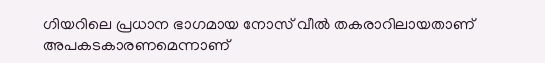ഗിയറിലെ പ്രധാന ഭാഗമായ നോസ് വീൽ തകരാറിലായതാണ് അപകടകാരണമെന്നാണ്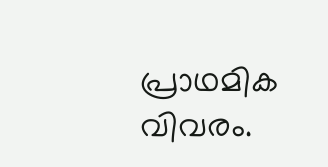പ്രാഥമിക വിവരം.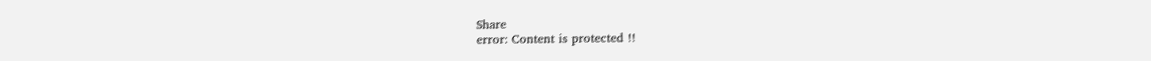Share
error: Content is protected !!